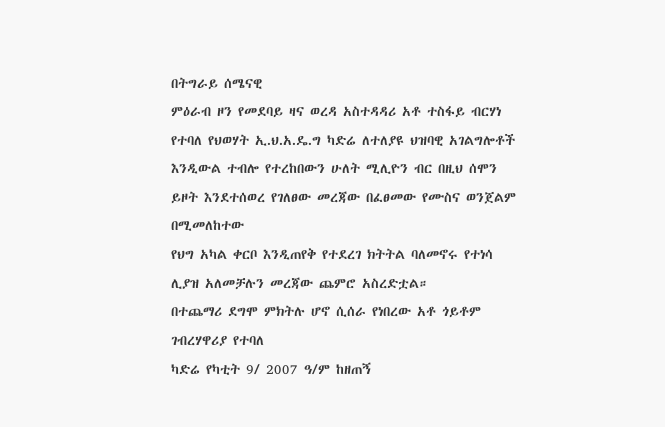በትግራይ ሰሜናዊ
ምዕራብ ዞን የመደባይ ዛና ወረዳ አስተዳዳሪ አቶ ተስፋይ ብርሃነ የተባለ የህወሃት ኢ.ህ.አ.ዴ.ግ ካድሬ ለተለያዩ ህዝባዊ አገልግሎቶች
እንዲውል ተብሎ የተረከበውን ሁለት ሚሊዮን ብር በዚህ ሰሞን ይዞት እንደተሰወረ የገለፀው መረጃው በፈፀመው የሙስና ወንጀልም በሚመለከተው
የህግ አካል ቀርቦ እንዲጠየቅ የተደረገ ክትትል ባለመኖሩ የተነሳ ሊያዝ አለመቻሉን መረጃው ጨምሮ አስረድቷል።
በተጨማሪ ደግሞ ምክትሉ ሆኖ ሲሰራ የነበረው አቶ ጎይቶም ገብረሃዋሪያ የተባለ
ካድሬ የካቲት 9/ 2007 ዓ/ም ከዘጠኝ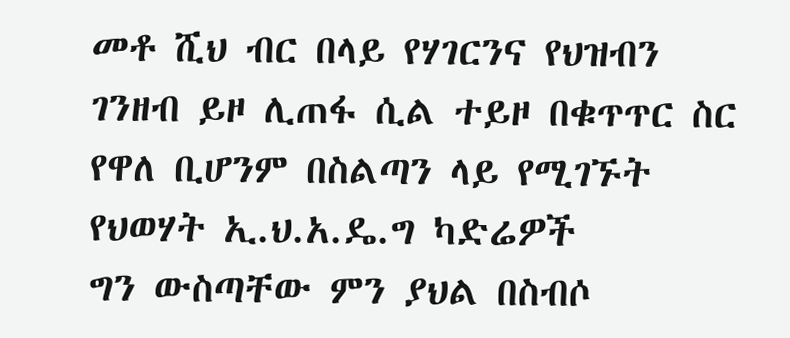መቶ ሺህ ብር በላይ የሃገርንና የህዝብን ገንዘብ ይዞ ሊጠፋ ሲል ተይዞ በቁጥጥር ስር
የዋለ ቢሆንም በስልጣን ላይ የሚገኙት የህወሃት ኢ.ህ.አ.ዴ.ግ ካድሬዎች
ግን ውስጣቸው ምን ያህል በስብሶ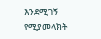እንደሚገኝ የሚያመላክት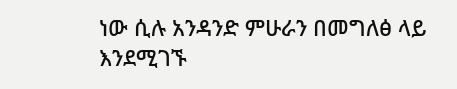ነው ሲሉ አንዳንድ ምሁራን በመግለፅ ላይ እንደሚገኙ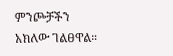ምንጮቻችን
አክለው ገልፀዋል።